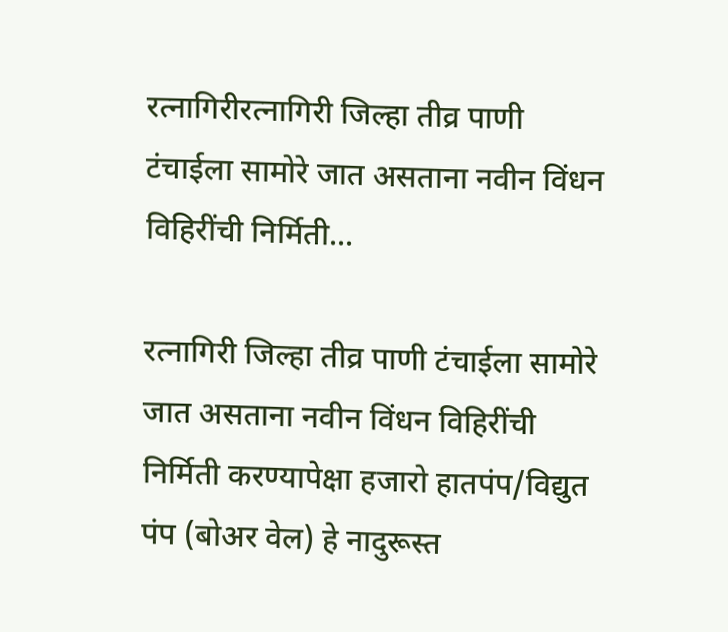रत्नागिरीरत्नागिरी जिल्हा तीव्र पाणी टंचाईला सामोरे जात असताना नवीन विंधन विहिरींची निर्मिती...

रत्नागिरी जिल्हा तीव्र पाणी टंचाईला सामोरे जात असताना नवीन विंधन विहिरींची निर्मिती करण्यापेक्षा हजारो हातपंप/विद्युत पंप (बोअर वेल) हे नादुरूस्त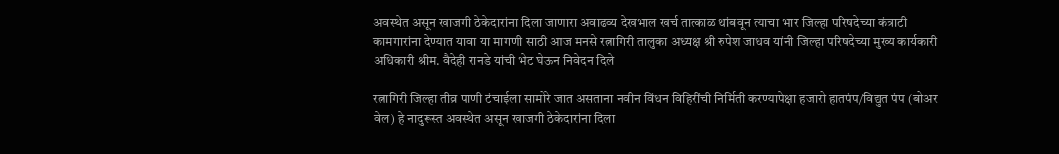अवस्थेत असून खाजगी ठेकेदारांना दिला जाणारा अवाढव्य देखभाल खर्च तात्काळ थांबवून त्याचा भार जिल्हा परिषदेच्या कंत्राटी कामगारांना देण्यात यावा या मागणी साठी आज मनसे रत्नागिरी तालुका अध्यक्ष श्री रुपेश जाधव यांनी जिल्हा परिषदेच्या मुख्य कार्यकारी अधिकारी श्रीम. वैदेही रानडे यांची भेट घेऊन निवेदन दिले

रत्नागिरी जिल्हा तीव्र पाणी टंचाईला सामोरे जात असताना नवीन विंधन विहिरींची निर्मिती करण्यापेक्षा हजारो हातपंप/विद्युत पंप (बोअर वेल) हे नादुरूस्त अवस्थेत असून खाजगी ठेकेदारांना दिला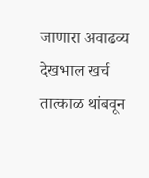जाणारा अवाढव्य देखभाल खर्च तात्काळ थांबवून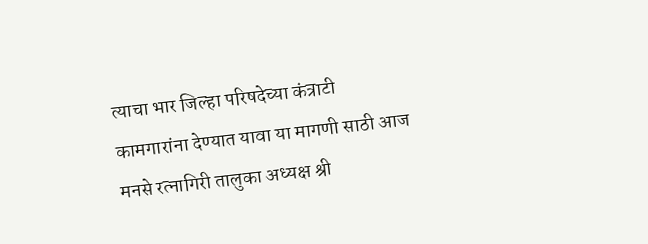त्याचा भार जिल्हा परिषदेच्या कंत्राटी कामगारांना देण्यात यावा या मागणी साठी आज मनसे रत्नागिरी तालुका अध्यक्ष श्री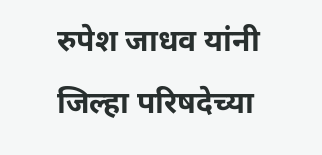रुपेश जाधव यांनी जिल्हा परिषदेच्या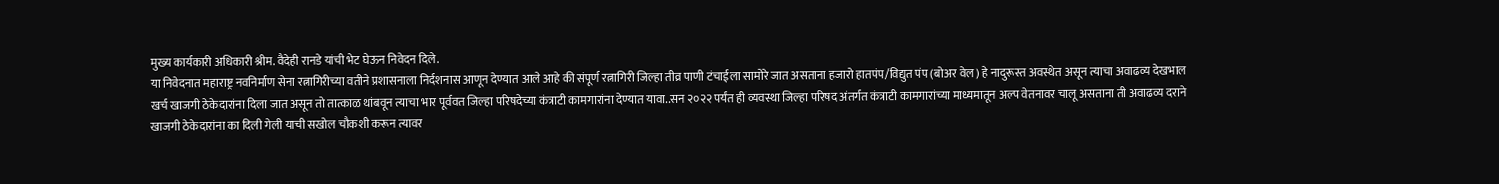मुख्य कार्यकारी अधिकारी श्रीम. वैदेही रानडे यांची भेट घेऊन निवेदन दिले.
या निवेदनात महाराष्ट्र नवनिर्माण सेना रत्नागिरीच्या वतीने प्रशासनाला निर्दशनास आणून देण्यात आले आहे की संपूर्ण रत्नागिरी जिल्हा तीव्र पाणी टंचाईला सामोरे जात असताना हजारो हातपंप/विद्युत पंप (बोअर वेल) हे नादुरूस्त अवस्थेत असून त्याचा अवाढव्य देखभाल खर्च खाजगी ठेकेदारांना दिला जात असून तो तात्काळ थांबवून त्याचा भार पूर्ववत जिल्हा परिषदेच्या कंत्राटी कामगारांना देण्यात यावा..सन २०२२ पर्यंत ही व्यवस्था जिल्हा परिषद अंतर्गत कंत्राटी कामगारांच्या माध्यमातून अल्प वेतनावर चालू असताना ती अवाढव्य दराने खाजगी ठेकेदारांना का दिली गेली याची सखोल चौकशी करून त्यावर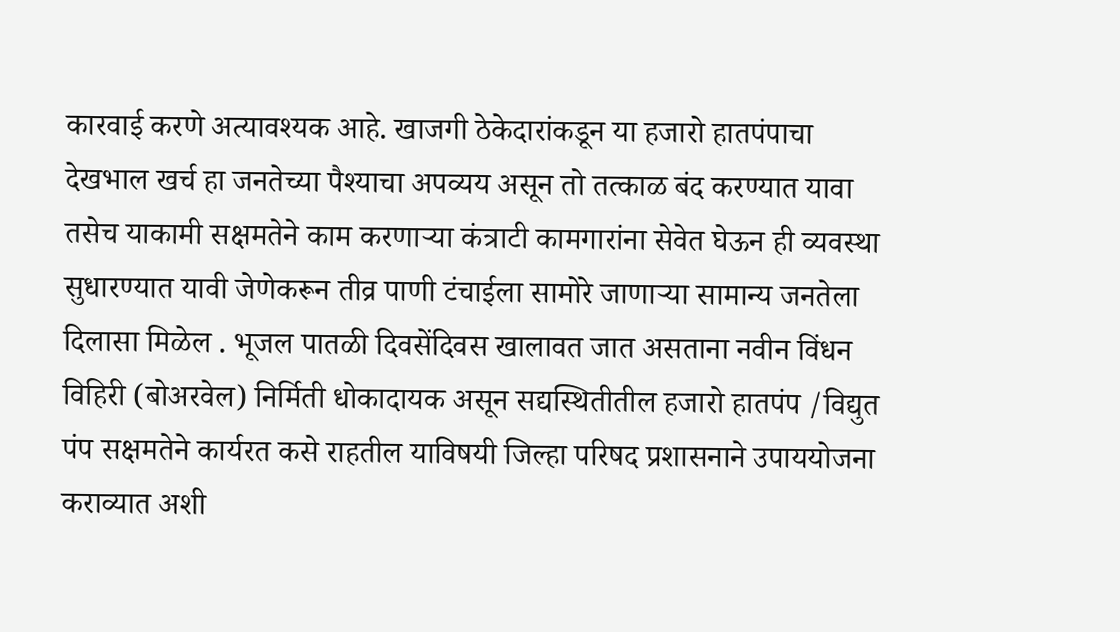कारवाई करणे अत्यावश्यक आहे. खाजगी ठेकेदारांकडून या हजारो हातपंपाचा देखभाल खर्च हा जनतेच्या पैश्याचा अपव्यय असून तो तत्काळ बंद करण्यात यावा तसेच याकामी सक्षमतेने काम करणाऱ्या कंत्राटी कामगारांना सेवेत घेऊन ही व्यवस्था सुधारण्यात यावी जेणेकरून तीव्र पाणी टंचाईला सामोरे जाणाऱ्या सामान्य जनतेला दिलासा मिळेल . भूजल पातळी दिवसेंदिवस खालावत जात असताना नवीन विंधन विहिरी (बोअरवेल) निर्मिती धोकादायक असून सद्यस्थितीतील हजारो हातपंप /विद्युत पंप सक्षमतेने कार्यरत कसे राहतील याविषयी जिल्हा परिषद प्रशासनाने उपाययोजना कराव्यात अशी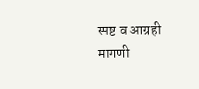स्पष्ट व आग्रही मागणी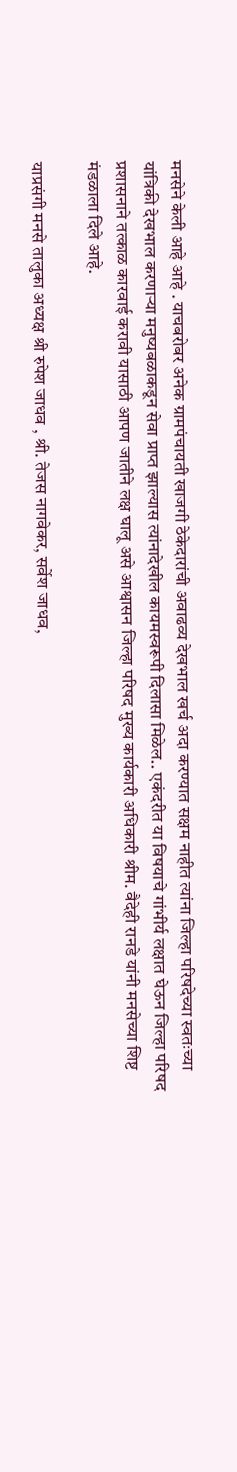मनसेने केली आहे आहे . याचबरोबर अनेक ग्रामपंचायती खाजगी ठेकेदारांची अवाढव्य देखभाल खर्च अदा करण्यात सक्षम नाहीत त्यांना जिल्हा परिषदेच्या स्वतःच्या यांत्रिकी देखभाल करणाऱ्या मनुष्यबळाकडून सेवा प्राप्त झाल्यास त्यांनादेखील कायमस्वरूपी दिलासा मिळेल.. एकंदरीत या विषयाचे गांभीर्य लक्षात घेऊन जिल्हा परिषद प्रशासनाने तत्काळ कारवाई करावी यासाठी आपण जातीने लक्ष घालू असे आश्वासन जिल्हा परिषद मुख्य कार्यकारी अधिकारी श्रीम. वैदेही रानडे यांनी मनसेच्या शिष्ट मंडळाला दिले आहे.

याप्रसंगी मनसे तालुका अध्यक्ष श्री रुपेश जाधव , श्री. तेजस नागवेकर, सर्वेश जाधव,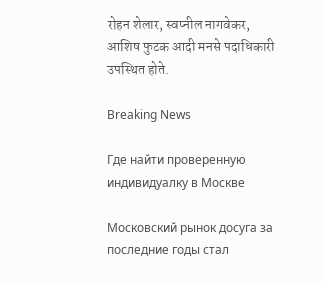रोहन शेलार, स्वप्नील नागवेकर, आशिष फुटक आदी मनसे पदाधिकारी उपस्थित होते.

Breaking News

Где найти проверенную индивидуалку в Москве

Московский рынок досуга за последние годы стал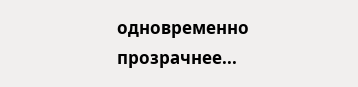одновременно прозрачнее...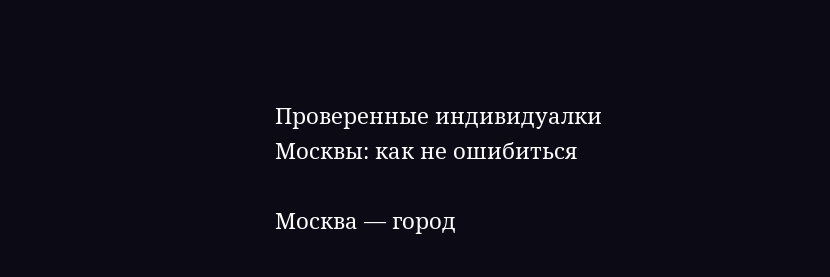Проверенные индивидуалки Москвы: как не ошибиться

Москва — город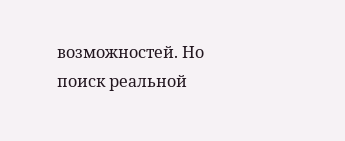возможностей. Но поиск реальной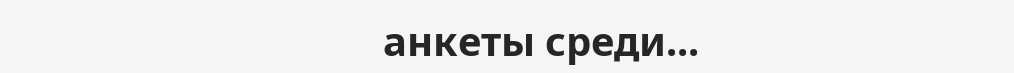анкеты среди...